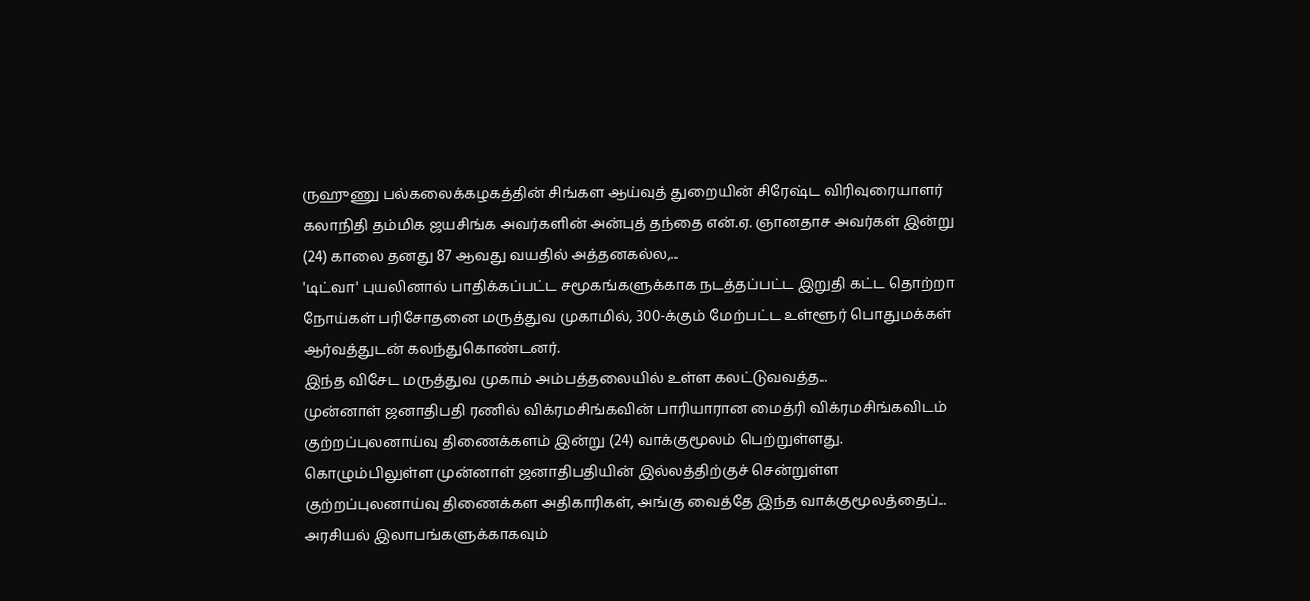ருஹுணு பல்கலைக்கழகத்தின் சிங்கள ஆய்வுத் துறையின் சிரேஷ்ட விரிவுரையாளர் கலாநிதி தம்மிக ஜயசிங்க அவர்களின் அன்புத் தந்தை என்.ஏ. ஞானதாச அவர்கள் இன்று (24) காலை தனது 87 ஆவது வயதில் அத்தனகல்ல,...
'டிட்வா' புயலினால் பாதிக்கப்பட்ட சமூகங்களுக்காக நடத்தப்பட்ட இறுதி கட்ட தொற்றா நோய்கள் பரிசோதனை மருத்துவ முகாமில், 300-க்கும் மேற்பட்ட உள்ளூர் பொதுமக்கள் ஆர்வத்துடன் கலந்துகொண்டனர்.
இந்த விசேட மருத்துவ முகாம் அம்பத்தலையில் உள்ள கலட்டுவவத்த...
முன்னாள் ஜனாதிபதி ரணில் விக்ரமசிங்கவின் பாரியாரான மைத்ரி விக்ரமசிங்கவிடம் குற்றப்புலனாய்வு திணைக்களம் இன்று (24) வாக்குமூலம் பெற்றுள்ளது.
கொழும்பிலுள்ள முன்னாள் ஜனாதிபதியின் இல்லத்திற்குச் சென்றுள்ள குற்றப்புலனாய்வு திணைக்கள அதிகாரிகள், அங்கு வைத்தே இந்த வாக்குமூலத்தைப்...
அரசியல் இலாபங்களுக்காகவும்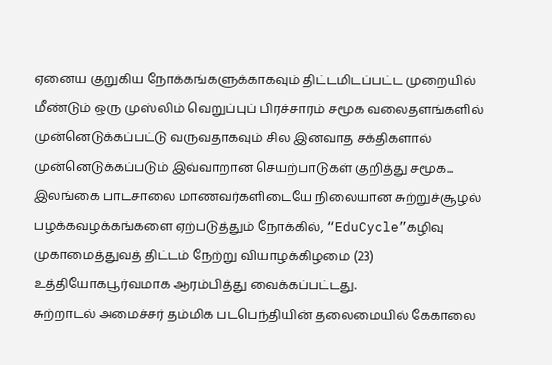ஏனைய குறுகிய நோக்கங்களுக்காகவும் திட்டமிடப்பட்ட முறையில் மீண்டும் ஒரு முஸ்லிம் வெறுப்புப் பிரச்சாரம் சமூக வலைதளங்களில் முன்னெடுக்கப்பட்டு வருவதாகவும் சில இனவாத சக்திகளால் முன்னெடுக்கப்படும் இவ்வாறான செயற்பாடுகள் குறித்து சமூக...
இலங்கை பாடசாலை மாணவர்களிடையே நிலையான சுற்றுச்சூழல் பழக்கவழக்கங்களை ஏற்படுத்தும் நோக்கில், “EduCycle”கழிவு முகாமைத்துவத் திட்டம் நேற்று வியாழக்கிழமை (23) உத்தியோகபூர்வமாக ஆரம்பித்து வைக்கப்பட்டது.
சுற்றாடல் அமைச்சர் தம்மிக படபெந்தியின் தலைமையில் கேகாலை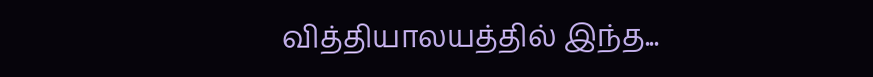வித்தியாலயத்தில் இந்த...